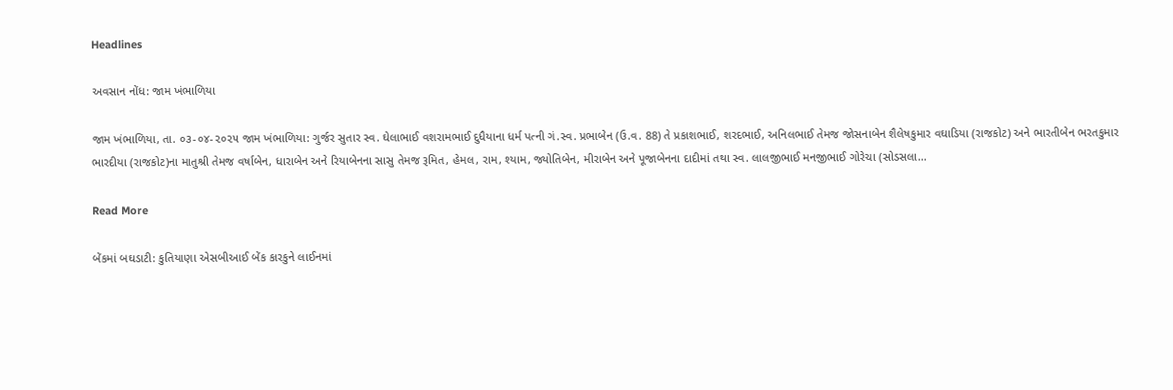Headlines

અવસાન નોંધ: જામ ખંભાળિયા

જામ ખંભાળિયા, તા. ૦૩-૦૪-૨૦૨૫ જામ ખંભાળિયા: ગુર્જર સુતાર સ્વ. ઘેલાભાઈ વશરામભાઈ દુધૈયાના ધર્મ પત્ની ગં.સ્વ. પ્રભાબેન (ઉ.વ. 88) તે પ્રકાશભાઈ, શરદભાઈ, અનિલભાઈ તેમજ જોસનાબેન શૈલેષકુમાર વઘાડિયા (રાજકોટ) અને ભારતીબેન ભરતકુમાર ભારદીયા (રાજકોટ)ના માતુશ્રી તેમજ વર્ષાબેન, ધારાબેન અને રિયાબેનના સાસુ તેમજ રૂમિત, હેમલ, રામ, શ્યામ, જ્યોતિબેન, મીરાબેન અને પૂજાબેનના દાદીમાં તથા સ્વ. લાલજીભાઈ મનજીભાઈ ગોરેચા (સોડસલા…

Read More

બેંકમાં બઘડાટી: કુતિયાણા એસબીઆઈ બેંક કારકુને લાઈનમાં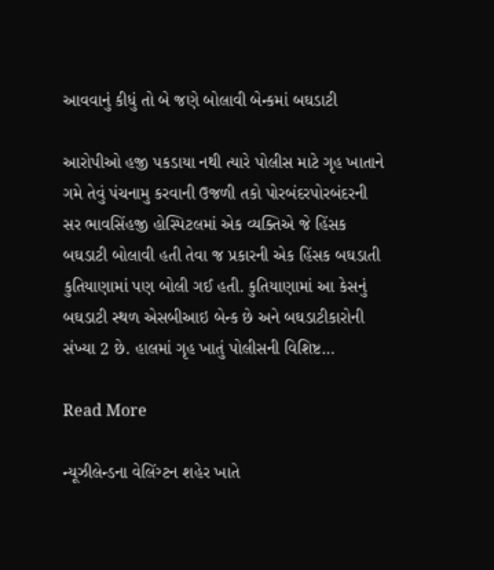આવવાનું કીધું તો બે જણે બોલાવી બેન્કમાં બઘડાટી

આરોપીઓ હજી પકડાયા નથી ત્યારે પોલીસ માટે ગૃહ ખાતાને ગમે તેવું પંચનામુ કરવાની ઉજળી તકો પોરબંદરપોરબંદરની સર ભાવસિંહજી હોસ્પિટલમાં એક વ્યક્તિએ જે હિંસક બઘડાટી બોલાવી હતી તેવા જ પ્રકારની એક હિંસક બઘડાતી કુતિયાણામાં પણ બોલી ગઈ હતી. કુતિયાણામાં આ કેસનું બઘડાટી સ્થળ એસબીઆઇ બેન્ક છે અને બઘડાટીકારોની સંખ્યા 2 છે. હાલમાં ગૃહ ખાતું પોલીસની વિશિષ્ટ…

Read More

ન્યૂઝીલેન્ડના વેલિંગ્ટન શહેર ખાતે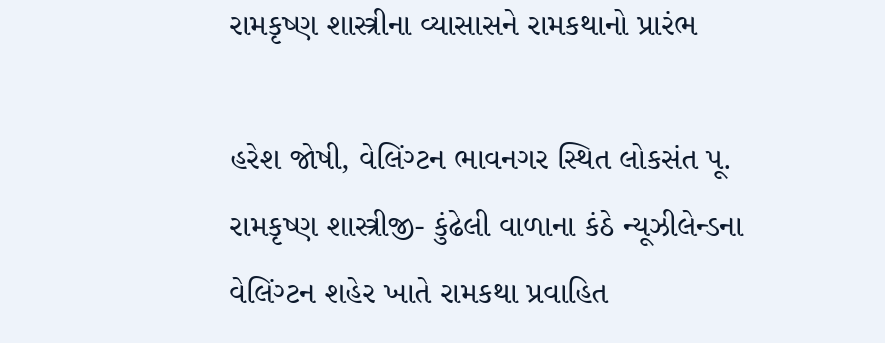રામકૃષ્ણ શાસ્ત્રીના વ્યાસાસને રામકથાનો પ્રારંભ

હરેશ જોષી, વેલિંગ્ટન ભાવનગર સ્થિત લોકસંત પૂ. રામકૃષ્ણ શાસ્ત્રીજી- કુંઢેલી વાળાના કંઠે ન્યૂઝીલેન્ડના વેલિંગ્ટન શહેર ખાતે રામકથા પ્રવાહિત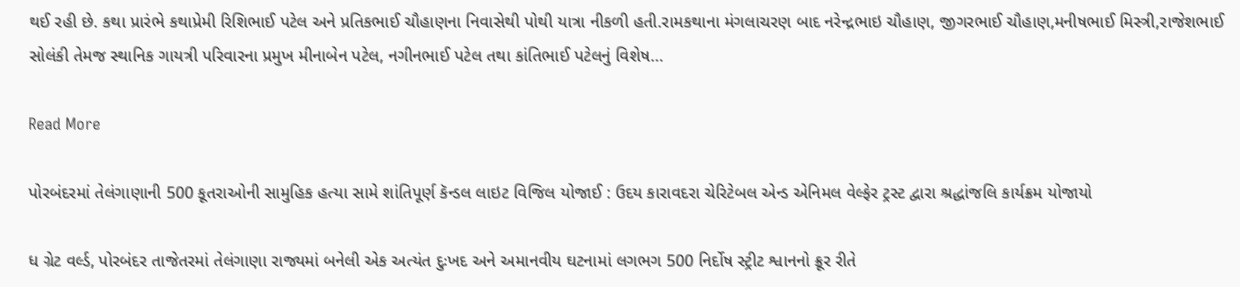થઈ રહી છે. કથા પ્રારંભે કથાપ્રેમી રિશિભાઈ પટેલ અને પ્રતિકભાઈ ચૌહાણના નિવાસેથી પોથી યાત્રા નીકળી હતી.રામકથાના મંગલાચરણ બાદ નરેન્દ્રભાઇ ચૌહાણ, જીગરભાઈ ચૌહાણ,મનીષભાઈ મિસ્ત્રી,રાજેશભાઈ સોલંકી તેમજ સ્થાનિક ગાયત્રી પરિવારના પ્રમુખ મીનાબેન પટેલ, નગીનભાઈ પટેલ તથા કાંતિભાઈ પટેલનું વિશેષ…

Read More

પોરબંદરમાં તેલંગાણાની 500 કૂતરાઓની સામુહિક હત્યા સામે શાંતિપૂર્ણ કૅન્ડલ લાઇટ વિજિલ યોજાઈ : ઉદય કારાવદરા ચેરિટેબલ એન્ડ એનિમલ વેલ્ફેર ટ્રસ્ટ દ્વારા શ્રદ્ધાંજલિ કાર્યક્રમ યોજાયો

ધ ગ્રેટ વર્લ્ડ, પોરબંદર તાજેતરમાં તેલંગાણા રાજ્યમાં બનેલી એક અત્યંત દુઃખદ અને અમાનવીય ઘટનામાં લગભગ 500 નિર્દોષ સ્ટ્રીટ શ્વાનનો ક્રૂર રીતે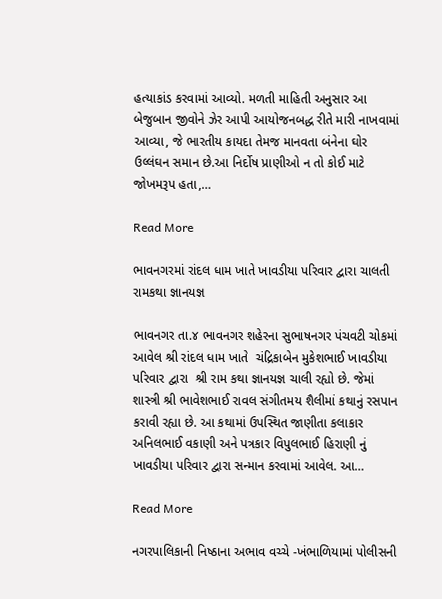હત્યાકાંડ કરવામાં આવ્યો. મળતી માહિતી અનુસાર આ બેજુબાન જીવોને ઝેર આપી આયોજનબદ્ધ રીતે મારી નાખવામાં આવ્યા, જે ભારતીય કાયદા તેમજ માનવતા બંનેના ઘોર ઉલ્લંઘન સમાન છે.આ નિર્દોષ પ્રાણીઓ ન તો કોઈ માટે જોખમરૂપ હતા,…

Read More

ભાવનગરમાં રાંદલ ધામ ખાતે ખાવડીયા પરિવાર દ્વારા ચાલતી રામકથા જ્ઞાનયજ્ઞ

ભાવનગર તા.૪ ભાવનગર શહેરના સુભાષનગર પંચવટી ચોકમાં આવેલ શ્રી રાંદલ ધામ ખાતે  ચંદ્રિકાબેન મુકેશભાઈ ખાવડીયા પરિવાર દ્વારા  શ્રી રામ કથા જ્ઞાનયજ્ઞ ચાલી રહ્યો છે. જેમાં  શાસ્ત્રી શ્રી ભાવેશભાઈ રાવલ સંગીતમય શૈલીમાં કથાનું રસપાન કરાવી રહ્યા છે. આ કથામાં ઉપસ્થિત જાણીતા કલાકાર અનિલભાઈ વકાણી અને પત્રકાર વિપુલભાઈ હિરાણી નું ખાવડીયા પરિવાર દ્વારા સન્માન કરવામાં આવેલ. આ…

Read More

નગરપાલિકાની નિષ્ઠાના અભાવ વચ્ચે -ખંભાળિયામાં પોલીસની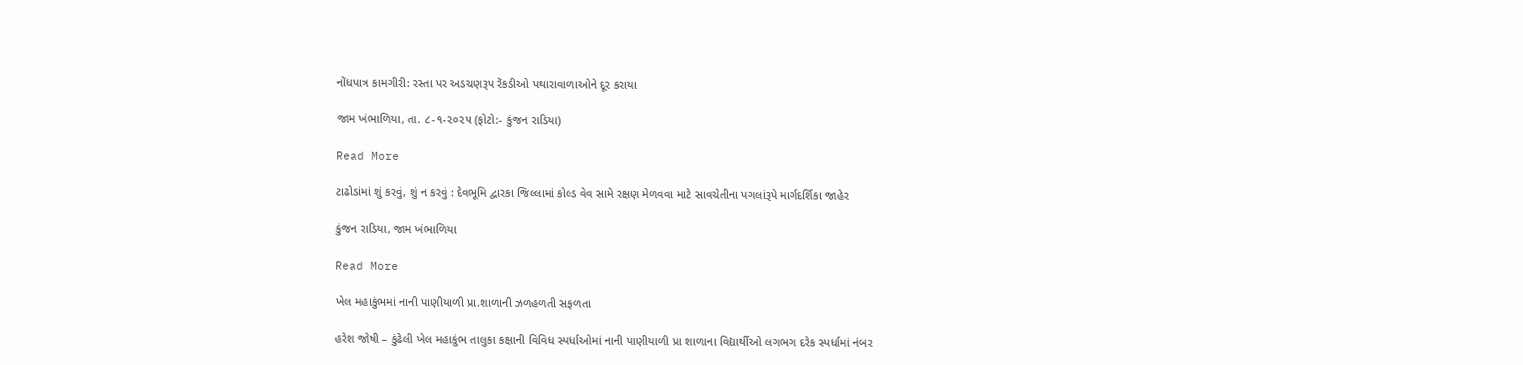નોંધપાત્ર કામગીરી: રસ્તા પર અડચણરૂપ રેંકડીઓ પથારાવાળાઓને દૂર કરાયા

જામ ખંભાળિયા, તા. ૮-૧-૨૦૨૫ (ફોટો:- કુંજન રાડિયા)

Read More

ટાઢોડાંમાં શું કરવું, શું ન કરવું : દેવભૂમિ દ્વારકા જિલ્લામાં કોલ્ડ વેવ સામે રક્ષણ મેળવવા માટે સાવચેતીના પગલાંરૂપે માર્ગદર્શિકા જાહેર

કુંજન રાડિયા, જામ ખંભાળિયા

Read More

ખેલ મહાકુંભમાં નાની પાણીયાળી પ્રા.શાળાની ઝળહળતી સફળતા

હરેશ જોષી – કુંઢેલી ખેલ મહાકુંભ તાલુકા કક્ષાની વિવિધ સ્પર્ધાઓમાં નાની પાણીયાળી પ્રા શાળાના વિદ્યાર્થીઓ લગભગ દરેક સ્પર્ધામાં નંબર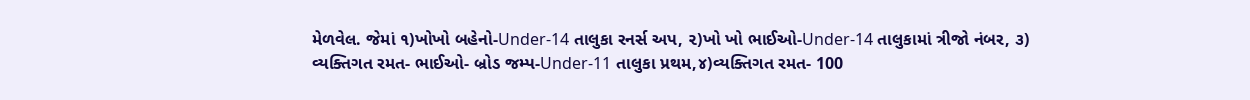મેળવેલ. જેમાં ૧)ખોખો બહેનો-Under-14 તાલુકા રનર્સ અપ, ૨)ખો ખો ભાઈઓ-Under-14 તાલુકામાં ત્રીજો નંબર, ૩) વ્યક્તિગત રમત- ભાઈઓ- બ્રોડ જમ્પ-Under-11 તાલુકા પ્રથમ,૪)વ્યક્તિગત રમત- 100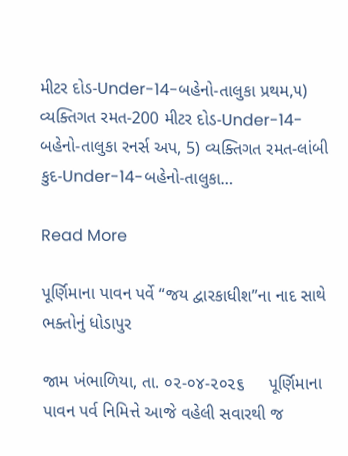મીટર દોડ-Under-14-બહેનો-તાલુકા પ્રથમ,૫) વ્યક્તિગત રમત-200 મીટર દોડ-Under-14-બહેનો-તાલુકા રનર્સ અપ, 5) વ્યક્તિગત રમત-લાંબી કુદ-Under-14-બહેનો-તાલુકા…

Read More

પૂર્ણિમાના પાવન પર્વે “જય દ્વારકાધીશ”ના નાદ સાથે ભક્તોનું ધોડાપુર

જામ ખંભાળિયા, તા. ૦૨-૦૪-૨૦૨૬     પૂર્ણિમાના પાવન પર્વ નિમિત્તે આજે વહેલી સવારથી જ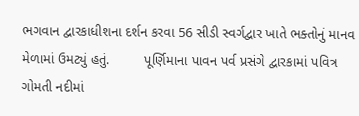ભગવાન દ્વારકાધીશના દર્શન કરવા 56 સીડી સ્વર્ગદ્વાર ખાતે ભક્તોનું માનવ મેળામાં ઉમટ્યું હતું.         પૂર્ણિમાના પાવન પર્વ પ્રસંગે દ્વારકામાં પવિત્ર ગોમતી નદીમાં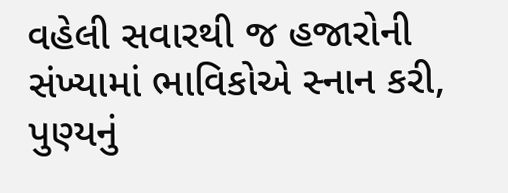વહેલી સવારથી જ હજારોની સંખ્યામાં ભાવિકોએ સ્નાન કરી, પુણ્યનું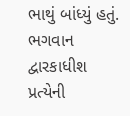ભાથું બાંધ્યું હતું. ભગવાન દ્વારકાધીશ પ્રત્યેની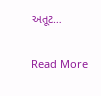અતૂટ…

Read More